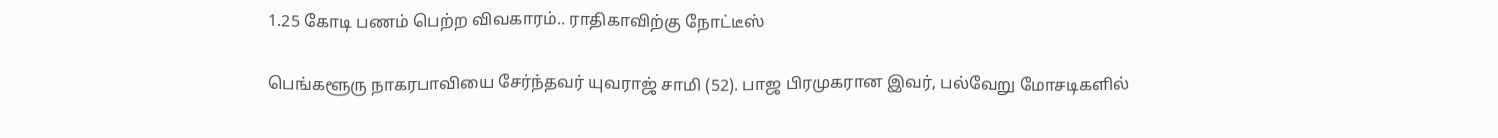1.25 கோடி பணம் பெற்ற விவகாரம்.. ராதிகாவிற்கு நோட்டீஸ்

பெங்களூரு நாகரபாவியை சேர்ந்தவர் யுவராஜ் சாமி (52). பாஜ பிரமுகரான இவர், பல்வேறு மோசடிகளில்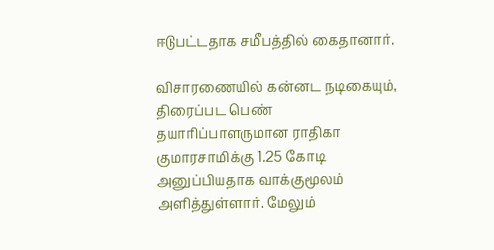ஈடுபட்டதாக சமீபத்தில் கைதானார்.

விசாரணையில் கன்னட நடிகையும், திரைப்பட பெண் தயாரிப்பாளருமான ராதிகா குமாரசாமிக்கு 1.25 கோடி அனுப்பியதாக வாக்குமூலம் அளித்துள்ளார். மேலும்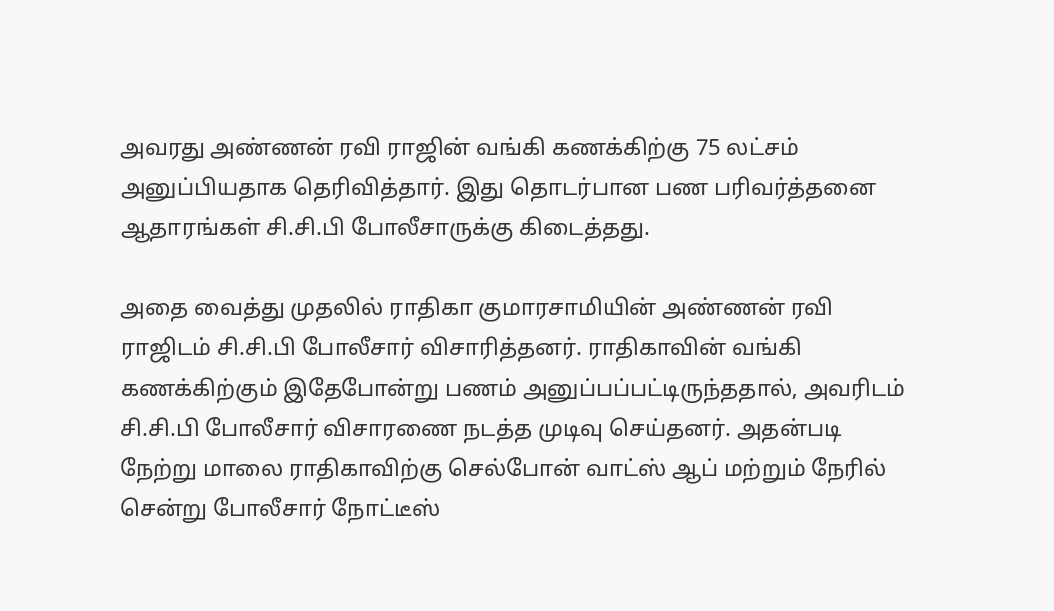அவரது அண்ணன் ரவி ராஜின் வங்கி கணக்கிற்கு 75 லட்சம் அனுப்பியதாக தெரிவித்தார். இது தொடர்பான பண பரிவர்த்தனை ஆதாரங்கள் சி.சி.பி போலீசாருக்கு கிடைத்தது.

அதை வைத்து முதலில் ராதிகா குமாரசாமியின் அண்ணன் ரவி ராஜிடம் சி.சி.பி போலீசார் விசாரித்தனர். ராதிகாவின் வங்கி கணக்கிற்கும் இதேபோன்று பணம் அனுப்பப்பட்டிருந்ததால், அவரிடம் சி.சி.பி போலீசார் விசாரணை நடத்த முடிவு செய்தனர். அதன்படி நேற்று மாலை ராதிகாவிற்கு செல்போன் வாட்ஸ் ஆப் மற்றும் நேரில் சென்று போலீசார் நோட்டீஸ்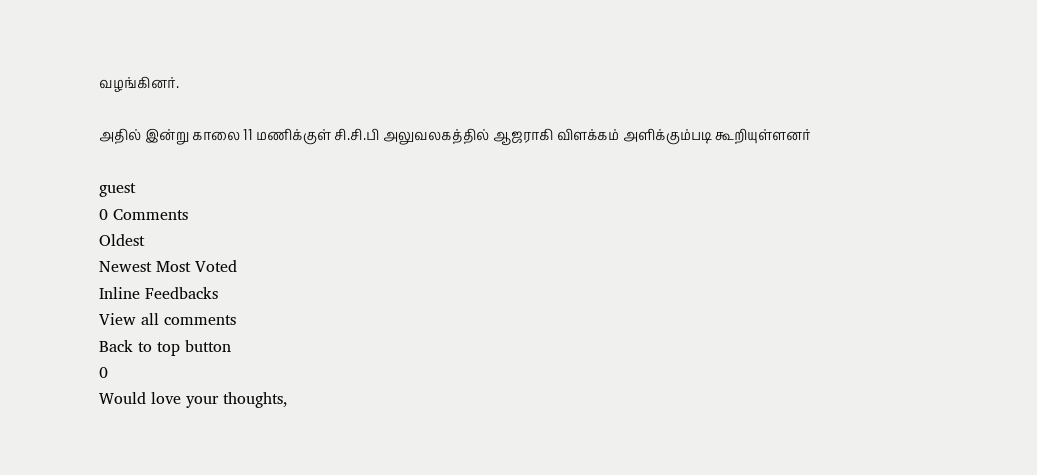வழங்கினர்.

அதில் இன்று காலை 11 மணிக்குள் சி.சி.பி அலுவலகத்தில் ஆஜராகி விளக்கம் அளிக்கும்படி கூறியுள்ளனர்

guest
0 Comments
Oldest
Newest Most Voted
Inline Feedbacks
View all comments
Back to top button
0
Would love your thoughts,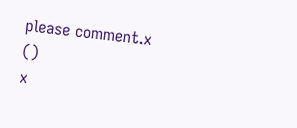please comment.x
()
x